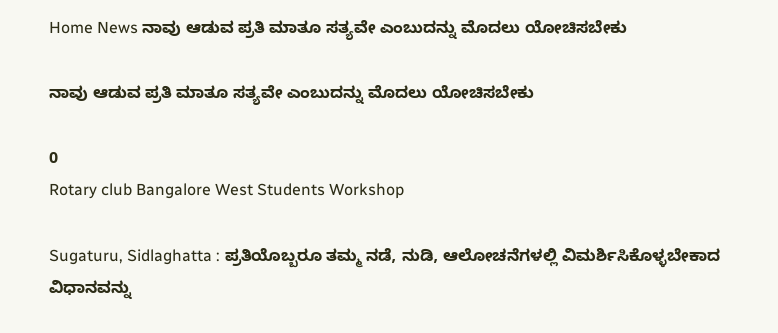Home News ನಾವು ಆಡುವ ಪ್ರತಿ ಮಾತೂ ಸತ್ಯವೇ ಎಂಬುದನ್ನು ಮೊದಲು ಯೋಚಿಸಬೇಕು

ನಾವು ಆಡುವ ಪ್ರತಿ ಮಾತೂ ಸತ್ಯವೇ ಎಂಬುದನ್ನು ಮೊದಲು ಯೋಚಿಸಬೇಕು

0
Rotary club Bangalore West Students Workshop

Sugaturu, Sidlaghatta : ಪ್ರತಿಯೊಬ್ಬರೂ ತಮ್ಮ ನಡೆ, ನುಡಿ, ಆಲೋಚನೆಗಳಲ್ಲಿ ವಿಮರ್ಶಿಸಿಕೊಳ್ಳಬೇಕಾದ ವಿಧಾನವನ್ನು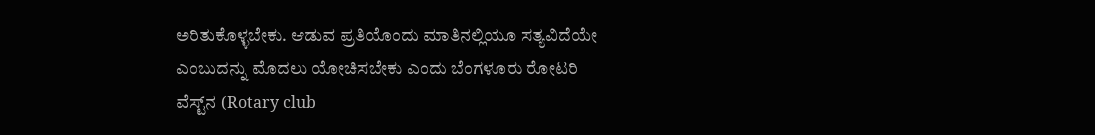ಅರಿತುಕೊಳ್ಳಬೇಕು. ಆಡುವ ಪ್ರತಿಯೊಂದು ಮಾತಿನಲ್ಲಿಯೂ ಸತ್ಯವಿದೆಯೇ ಎಂಬುದನ್ನು ಮೊದಲು ಯೋಚಿಸಬೇಕು ಎಂದು ಬೆಂಗಳೂರು ರೋಟರಿ ವೆಸ್ಟ್‌ನ (Rotary club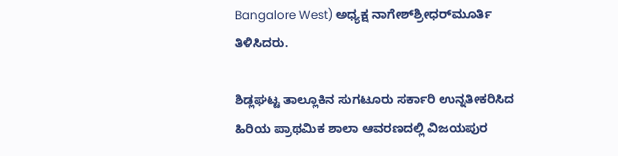Bangalore West) ಅಧ್ಯಕ್ಷ ನಾಗೇಶ್‌ಶ್ರೀಧರ್‌ಮೂರ್ತಿ ತಿಳಿಸಿದರು.

ಶಿಡ್ಲಘಟ್ಟ ತಾಲ್ಲೂಕಿನ ಸುಗಟೂರು ಸರ್ಕಾರಿ ಉನ್ನತೀಕರಿಸಿದ ಹಿರಿಯ ಪ್ರಾಥಮಿಕ ಶಾಲಾ ಆವರಣದಲ್ಲಿ ವಿಜಯಪುರ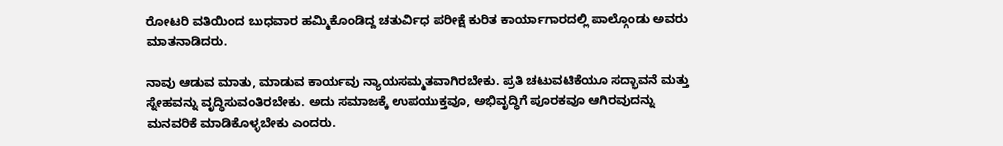ರೋಟರಿ ವತಿಯಿಂದ ಬುಧವಾರ ಹಮ್ಮಿಕೊಂಡಿದ್ದ ಚತುರ್ವಿಧ ಪರೀಕ್ಷೆ ಕುರಿತ ಕಾರ್ಯಾಗಾರದಲ್ಲಿ ಪಾಲ್ಗೊಂಡು ಅವರು ಮಾತನಾಡಿದರು.

ನಾವು ಆಡುವ ಮಾತು, ಮಾಡುವ ಕಾರ್ಯವು ನ್ಯಾಯಸಮ್ಮತವಾಗಿರಬೇಕು. ಪ್ರತಿ ಚಟುವಟಿಕೆಯೂ ಸದ್ಭಾವನೆ ಮತ್ತು ಸ್ನೇಹವನ್ನು ವೃದ್ಧಿಸುವಂತಿರಬೇಕು. ಅದು ಸಮಾಜಕ್ಕೆ ಉಪಯುಕ್ತವೂ, ಅಭಿವೃದ್ಧಿಗೆ ಪೂರಕವೂ ಆಗಿರವುದನ್ನು ಮನವರಿಕೆ ಮಾಡಿಕೊಳ್ಳಬೇಕು ಎಂದರು.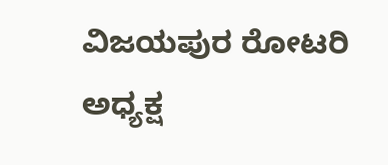ವಿಜಯಪುರ ರೋಟರಿ ಅಧ್ಯಕ್ಷ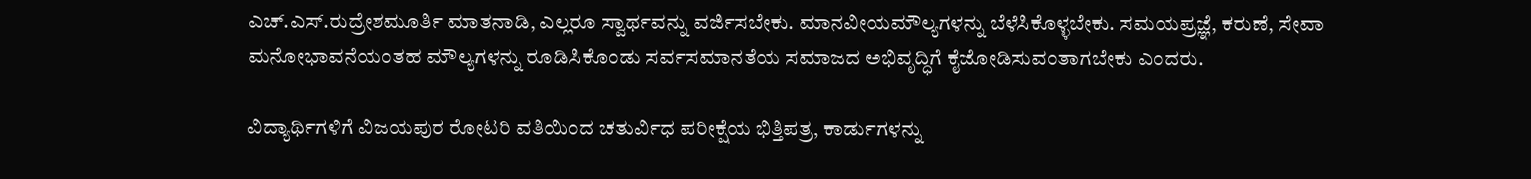ಎಚ್.ಎಸ್.ರುದ್ರೇಶಮೂರ್ತಿ ಮಾತನಾಡಿ, ಎಲ್ಲರೂ ಸ್ವಾರ್ಥವನ್ನು ವರ್ಜಿಸಬೇಕು. ಮಾನವೀಯಮೌಲ್ಯಗಳನ್ನು ಬೆಳೆಸಿಕೊಳ್ಳಬೇಕು. ಸಮಯಪ್ರಜ್ಞೆ, ಕರುಣೆ, ಸೇವಾ ಮನೋಭಾವನೆಯಂತಹ ಮೌಲ್ಯಗಳನ್ನು ರೂಡಿಸಿಕೊಂಡು ಸರ್ವಸಮಾನತೆಯ ಸಮಾಜದ ಅಭಿವೃದ್ಧಿಗೆ ಕೈಜೋಡಿಸುವಂತಾಗಬೇಕು ಎಂದರು.

ವಿದ್ಯಾರ್ಥಿಗಳಿಗೆ ವಿಜಯಪುರ ರೋಟರಿ ವತಿಯಿಂದ ಚತುರ್ವಿಧ ಪರೀಕ್ಷೆಯ ಭಿತ್ತಿಪತ್ರ, ಕಾರ್ಡುಗಳನ್ನು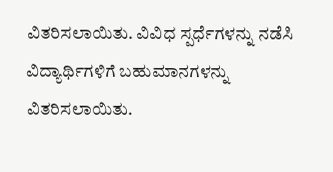ವಿತರಿಸಲಾಯಿತು. ವಿವಿಧ ಸ್ಪರ್ಧೆಗಳನ್ನು ನಡೆಸಿ ವಿದ್ಯಾರ್ಥಿಗಳಿಗೆ ಬಹುಮಾನಗಳನ್ನು ವಿತರಿಸಲಾಯಿತು.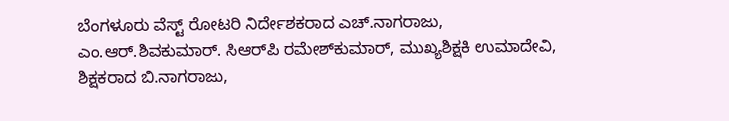ಬೆಂಗಳೂರು ವೆಸ್ಟ್ ರೋಟರಿ ನಿರ್ದೇಶಕರಾದ ಎಚ್.ನಾಗರಾಜು, ಎಂ.ಆರ್.ಶಿವಕುಮಾರ್. ಸಿಆರ್‌ಪಿ ರಮೇಶ್‌ಕುಮಾರ್, ಮುಖ್ಯಶಿಕ್ಷಕಿ ಉಮಾದೇವಿ, ಶಿಕ್ಷಕರಾದ ಬಿ.ನಾಗರಾಜು,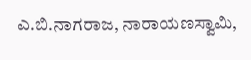ಎ.ಬಿ.ನಾಗರಾಜ, ನಾರಾಯಣಸ್ವಾಮಿ,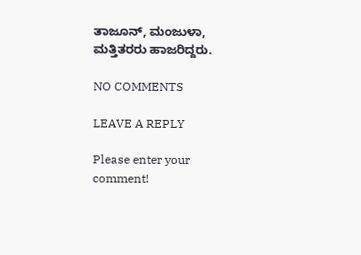ತಾಜೂನ್, ಮಂಜುಳಾ, ಮತ್ತಿತರರು ಹಾಜರಿದ್ದರು.

NO COMMENTS

LEAVE A REPLY

Please enter your comment!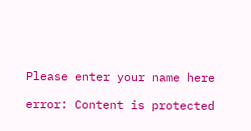Please enter your name here

error: Content is protected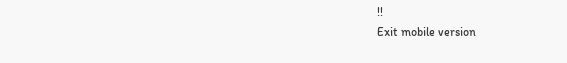!!
Exit mobile version